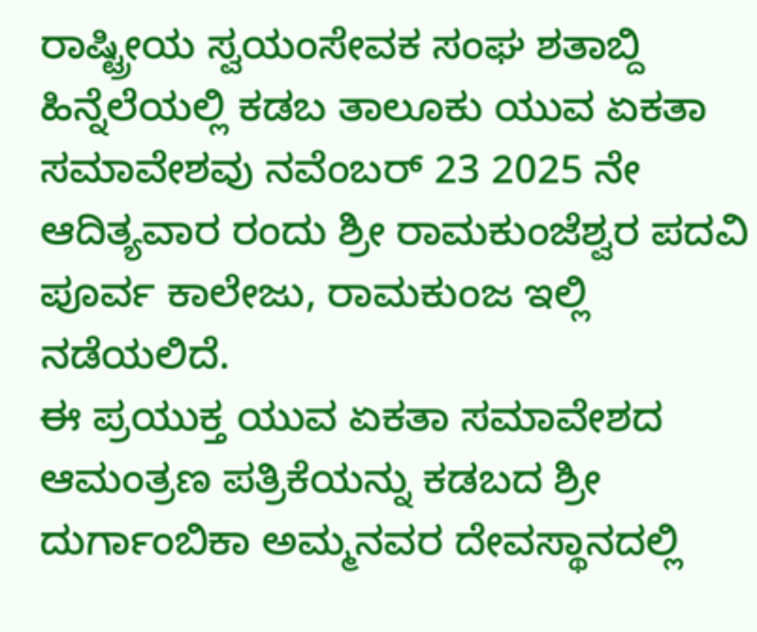ರಾಷ್ಟ್ರೀಯ ಸ್ವಯಂಸೇವಕ ಸಂಘ ಶತಾಬ್ದಿ ಹಿನ್ನೆಲೆಯಲ್ಲಿ ಕಡಬ ತಾಲೂಕು ಯುವ ಏಕತಾ ಸಮಾವೇಶವು ನವೆಂಬರ್ 23 2025 ನೇ ಆದಿತ್ಯವಾರ ರಂದು ಶ್ರೀ ರಾಮಕುಂಜೆಶ್ವರ ಪದವಿ ಪೂರ್ವ ಕಾಲೇಜು, ರಾಮಕುಂಜ ಇಲ್ಲಿ ನಡೆಯಲಿದೆ.
ಈ ಪ್ರಯುಕ್ತ ಯುವ ಏಕತಾ ಸಮಾವೇಶದ ಆಮಂತ್ರಣ ಪತ್ರಿಕೆಯನ್ನು ಕಡಬದ ಶ್ರೀ ದುರ್ಗಾಂಬಿಕಾ ಅಮ್ಮನವರ ದೇವಸ್ಥಾನದಲ್ಲಿ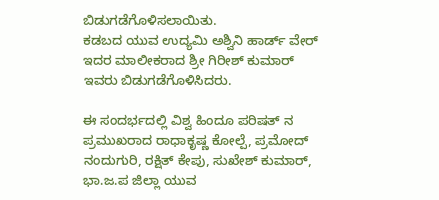ಬಿಡುಗಡೆಗೊಳಿಸಲಾಯಿತು.
ಕಡಬದ ಯುವ ಉದ್ಯಮಿ ಅಶ್ವಿನಿ ಹಾರ್ಡ್ ವೇರ್ ಇದರ ಮಾಲೀಕರಾದ ಶ್ರೀ ಗಿರೀಶ್ ಕುಮಾರ್ ಇವರು ಬಿಡುಗಡೆಗೊಳಿಸಿದರು.

ಈ ಸಂದರ್ಭದಲ್ಲಿ ವಿಶ್ವ ಹಿಂದೂ ಪರಿಷತ್ ನ ಪ್ರಮುಖರಾದ ರಾಧಾಕೃಷ್ಣ ಕೋಲ್ಪೆ, ಪ್ರಮೋದ್ ನಂದುಗುರಿ, ರಕ್ಷಿತ್ ಕೇಪು, ಸುಖೇಶ್ ಕುಮಾರ್, ಭಾ.ಜ.ಪ ಜಿಲ್ಲಾ ಯುವ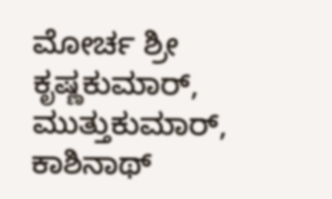ಮೋರ್ಚ ಶ್ರೀ ಕೃಷ್ಣಕುಮಾರ್, ಮುತ್ತುಕುಮಾರ್, ಕಾಶಿನಾಥ್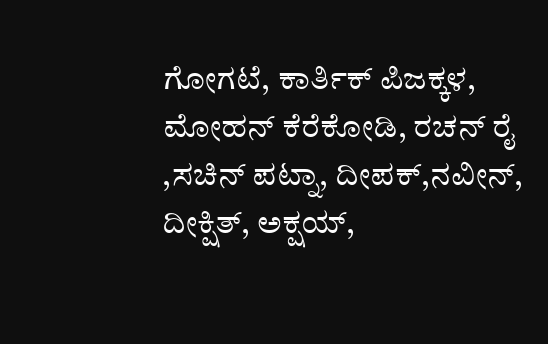ಗೋಗಟೆ, ಕಾರ್ತಿಕ್ ಪಿಜಕ್ಕಳ, ಮೋಹನ್ ಕೆರೆಕೋಡಿ, ರಚನ್ ರೈ ,ಸಚಿನ್ ಪಟ್ನಾ, ದೀಪಕ್,ನವೀನ್, ದೀಕ್ಷಿತ್, ಅಕ್ಷಯ್,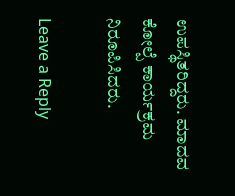ಉಪಸ್ಥಿತರಿದ್ದರು. ಮಾದವ ಕೋಲ್ಪೆ ಕಾರ್ಯಕ್ರಮ ನಿರೂಪಿಸಿದರು.

Leave a Reply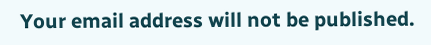Your email address will not be published.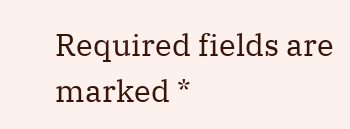Required fields are marked *